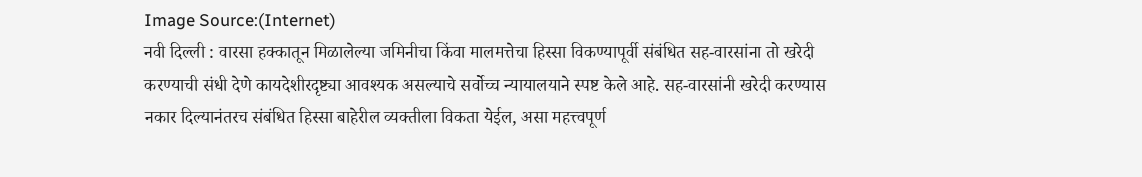Image Source:(Internet)
नवी दिल्ली : वारसा हक्कातून मिळालेल्या जमिनीचा किंवा मालमत्तेचा हिस्सा विकण्यापूर्वी संबंधित सह-वारसांना तो खरेदी करण्याची संधी देणे कायदेशीरदृष्ट्या आवश्यक असल्याचे सर्वोच्च न्यायालयाने स्पष्ट केले आहे. सह-वारसांनी खरेदी करण्यास नकार दिल्यानंतरच संबंधित हिस्सा बाहेरील व्यक्तीला विकता येईल, असा महत्त्वपूर्ण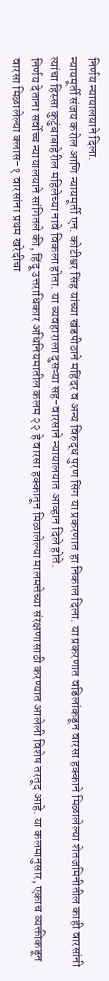निर्णय न्यायालयाने दिला.
न्यायमूर्ती संजय करोल आणि न्यायमूर्ती एन. कोटीश्वर सिंह यांच्या खंडपीठाने महिंदर व अन्य विरुद्ध पुरण सिंग या प्रकरणात हा निकाल दिला. या प्रकरणात वडिलांकडून वारसा हक्काने मिळालेल्या शेतजमिनीतील काही वारसांनी त्यांचा हिस्सा कुटुंबाबाहेरील महिलेच्या नावे विकला होता. या व्यवहाराला दुसऱ्या सह-वारसाने न्यायालयात आव्हान दिले होते.
निर्णय देताना सर्वोच्च न्यायालयाने सांगितले की, हिंदू उत्तराधिकार अधिनियमातील कलम २२ हे वारसा हक्कातून मिळालेल्या मालमत्तेच्या संरक्षणासाठी करण्यात आलेली विशेष तरतूद आहे. या कलमानुसार, एकाच व्यक्तीकडून वारसा मिळालेल्या क्लास-१ वारसांना प्रथम खरेदीचा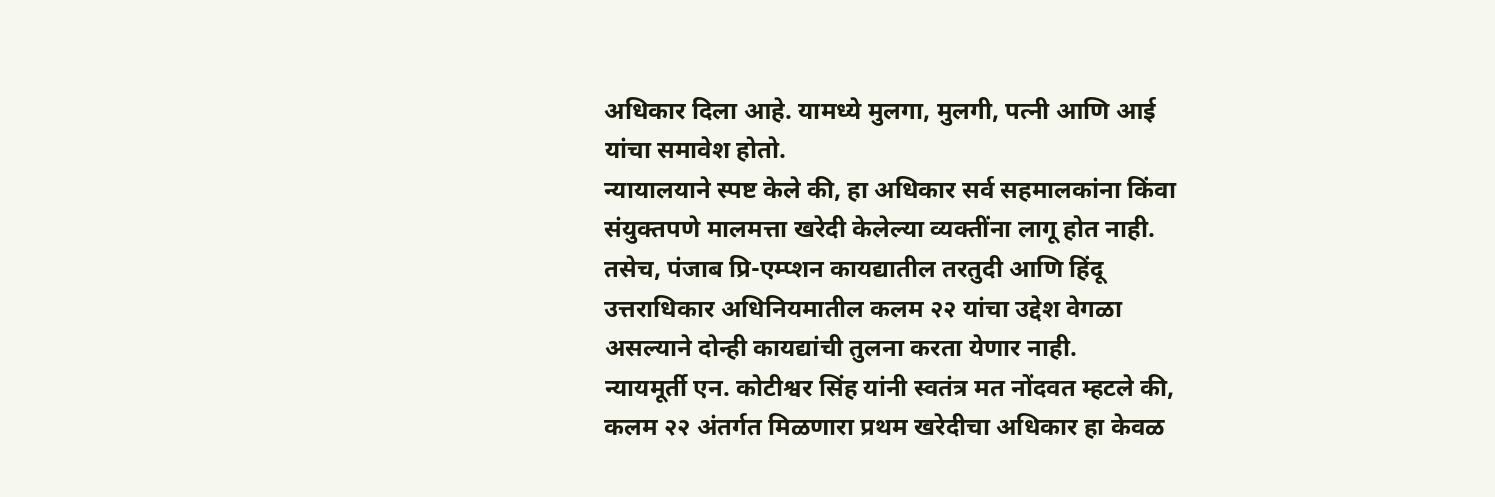अधिकार दिला आहे. यामध्ये मुलगा, मुलगी, पत्नी आणि आई यांचा समावेश होतो.
न्यायालयाने स्पष्ट केले की, हा अधिकार सर्व सहमालकांना किंवा संयुक्तपणे मालमत्ता खरेदी केलेल्या व्यक्तींना लागू होत नाही. तसेच, पंजाब प्रि-एम्प्शन कायद्यातील तरतुदी आणि हिंदू उत्तराधिकार अधिनियमातील कलम २२ यांचा उद्देश वेगळा असल्याने दोन्ही कायद्यांची तुलना करता येणार नाही.
न्यायमूर्ती एन. कोटीश्वर सिंह यांनी स्वतंत्र मत नोंदवत म्हटले की, कलम २२ अंतर्गत मिळणारा प्रथम खरेदीचा अधिकार हा केवळ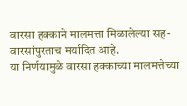वारसा हक्काने मालमत्ता मिळालेल्या सह-वारसांपुरताच मर्यादित आहे.
या निर्णयामुळे वारसा हक्काच्या मालमत्तेच्या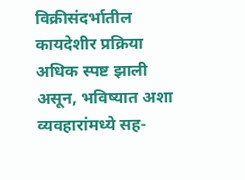विक्रीसंदर्भातील कायदेशीर प्रक्रिया अधिक स्पष्ट झाली असून, भविष्यात अशा व्यवहारांमध्ये सह-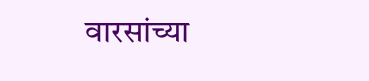वारसांच्या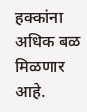हक्कांना अधिक बळ मिळणार आहे.